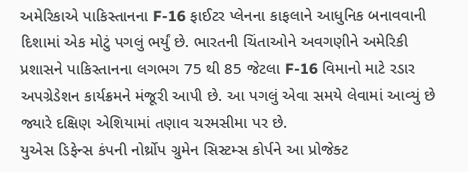અમેરિકાએ પાકિસ્તાનના F-16 ફાઈટર પ્લેનના કાફલાને આધુનિક બનાવવાની દિશામાં એક મોટું પગલું ભર્યું છે. ભારતની ચિંતાઓને અવગણીને અમેરિકી પ્રશાસને પાકિસ્તાનના લગભગ 75 થી 85 જેટલા F-16 વિમાનો માટે રડાર અપગ્રેડેશન કાર્યક્રમને મંજૂરી આપી છે. આ પગલું એવા સમયે લેવામાં આવ્યું છે જ્યારે દક્ષિણ એશિયામાં તણાવ ચરમસીમા પર છે.
યુએસ ડિફેન્સ કંપની નોર્થ્રોપ ગ્રુમેન સિસ્ટમ્સ કોર્પને આ પ્રોજેક્ટ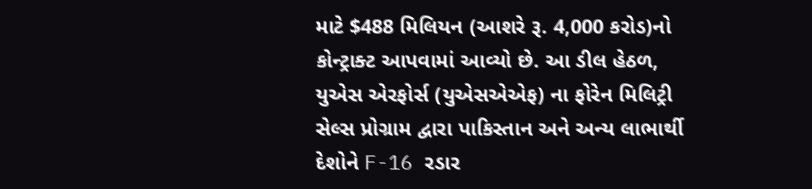માટે $488 મિલિયન (આશરે રૂ. 4,000 કરોડ)નો કોન્ટ્રાક્ટ આપવામાં આવ્યો છે. આ ડીલ હેઠળ, યુએસ એરફોર્સ (યુએસએએફ) ના ફોરેન મિલિટ્રી સેલ્સ પ્રોગ્રામ દ્વારા પાકિસ્તાન અને અન્ય લાભાર્થી દેશોને F-16 રડાર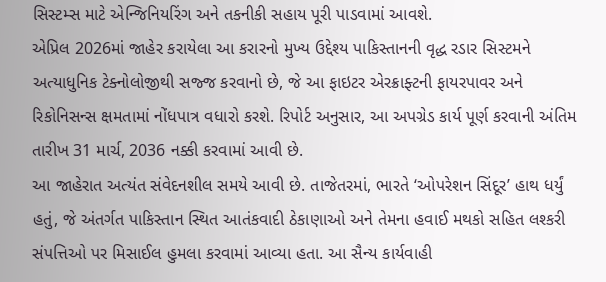સિસ્ટમ્સ માટે એન્જિનિયરિંગ અને તકનીકી સહાય પૂરી પાડવામાં આવશે.
એપ્રિલ 2026માં જાહેર કરાયેલા આ કરારનો મુખ્ય ઉદ્દેશ્ય પાકિસ્તાનની વૃદ્ધ રડાર સિસ્ટમને અત્યાધુનિક ટેક્નોલોજીથી સજ્જ કરવાનો છે, જે આ ફાઇટર એરક્રાફ્ટની ફાયરપાવર અને રિકોનિસન્સ ક્ષમતામાં નોંધપાત્ર વધારો કરશે. રિપોર્ટ અનુસાર, આ અપગ્રેડ કાર્ય પૂર્ણ કરવાની અંતિમ તારીખ 31 માર્ચ, 2036 નક્કી કરવામાં આવી છે.
આ જાહેરાત અત્યંત સંવેદનશીલ સમયે આવી છે. તાજેતરમાં, ભારતે ‘ઓપરેશન સિંદૂર’ હાથ ધર્યું હતું, જે અંતર્ગત પાકિસ્તાન સ્થિત આતંકવાદી ઠેકાણાઓ અને તેમના હવાઈ મથકો સહિત લશ્કરી સંપત્તિઓ પર મિસાઈલ હુમલા કરવામાં આવ્યા હતા. આ સૈન્ય કાર્યવાહી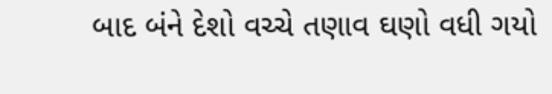બાદ બંને દેશો વચ્ચે તણાવ ઘણો વધી ગયો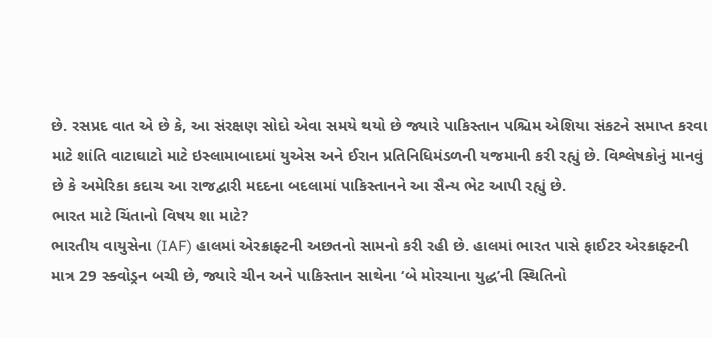છે. રસપ્રદ વાત એ છે કે, આ સંરક્ષણ સોદો એવા સમયે થયો છે જ્યારે પાકિસ્તાન પશ્ચિમ એશિયા સંકટને સમાપ્ત કરવા માટે શાંતિ વાટાઘાટો માટે ઇસ્લામાબાદમાં યુએસ અને ઈરાન પ્રતિનિધિમંડળની યજમાની કરી રહ્યું છે. વિશ્લેષકોનું માનવું છે કે અમેરિકા કદાચ આ રાજદ્વારી મદદના બદલામાં પાકિસ્તાનને આ સૈન્ય ભેટ આપી રહ્યું છે.
ભારત માટે ચિંતાનો વિષય શા માટે?
ભારતીય વાયુસેના (IAF) હાલમાં એરક્રાફ્ટની અછતનો સામનો કરી રહી છે. હાલમાં ભારત પાસે ફાઈટર એરક્રાફ્ટની માત્ર 29 સ્ક્વોડ્રન બચી છે, જ્યારે ચીન અને પાકિસ્તાન સાથેના ‘બે મોરચાના યુદ્ધ’ની સ્થિતિનો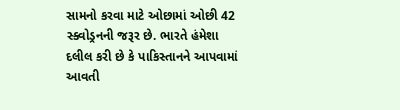સામનો કરવા માટે ઓછામાં ઓછી 42 સ્ક્વોડ્રનની જરૂર છે. ભારતે હંમેશા દલીલ કરી છે કે પાકિસ્તાનને આપવામાં આવતી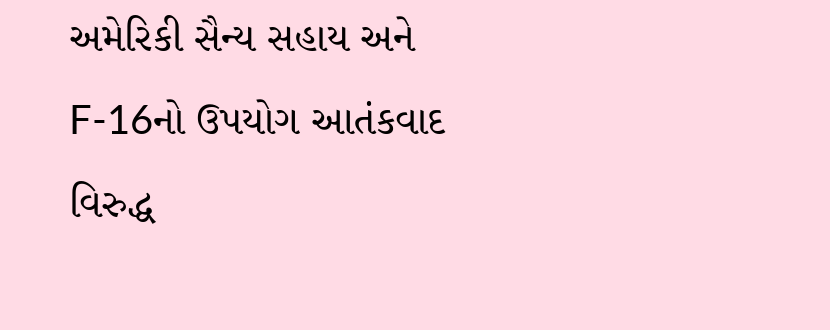અમેરિકી સૈન્ય સહાય અને F-16નો ઉપયોગ આતંકવાદ વિરુદ્ધ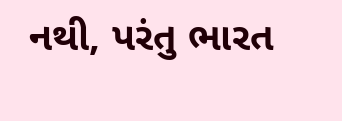નથી, પરંતુ ભારત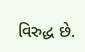વિરુદ્ધ છે.